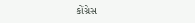કોંગ્રેસ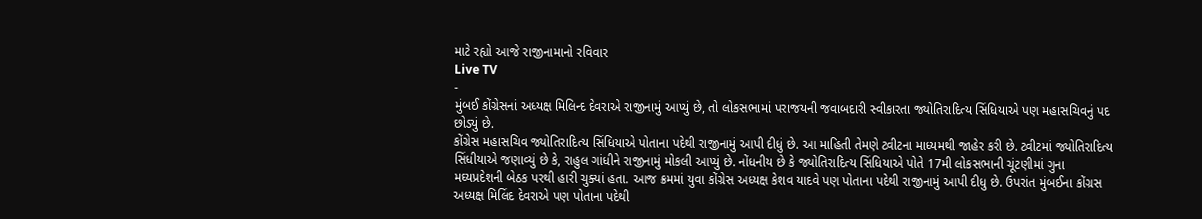માટે રહ્યો આજે રાજીનામાનો રવિવાર
Live TV
-
મુંબઈ કોંગ્રેસનાં અધ્યક્ષ મિલિન્દ દેવરાએ રાજીનામું આપ્યું છે, તો લોકસભામાં પરાજયની જવાબદારી સ્વીકારતા જ્યોતિરાદિત્ય સિંધિયાએ પણ મહાસચિવનું પદ છોડ્યું છે.
કોંગ્રેસ મહાસચિવ જ્યોતિરાદિત્ય સિંધિયાએ પોતાના પદેથી રાજીનામું આપી દીધું છે. આ માહિતી તેમણે ટ્વીટના માધ્યમથી જાહેર કરી છે. ટ્વીટમાં જ્યોતિરાદિત્ય સિંધીયાએ જણાવ્યું છે કે, રાહુલ ગાંધીને રાજીનામું મોકલી આપ્યું છે. નોંધનીય છે કે જ્યોતિરાદિત્ય સિંધિયાએ પોતે 17મી લોકસભાની ચૂંટણીમાં ગુના મઘ્યપ્રદેશની બેઠક પરથી હારી ચુક્યાં હતા. આજ ક્રમમાં યુવા કોંગ્રેસ અધ્યક્ષ કેશવ યાદવે પણ પોતાના પદેથી રાજીનામું આપી દીધુ છે. ઉપરાંત મુંબઈના કોંગ્રસ અધ્યક્ષ મિલિંદ દેવરાએ પણ પોતાના પદેથી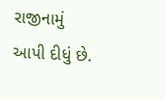રાજીનામું આપી દીધું છે.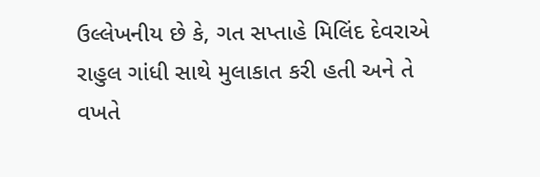ઉલ્લેખનીય છે કે, ગત સપ્તાહે મિલિંદ દેવરાએ રાહુલ ગાંધી સાથે મુલાકાત કરી હતી અને તે વખતે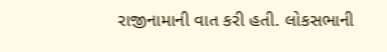રાજીનામાની વાત કરી હતી. લોકસભાની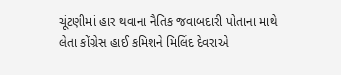ચૂંટણીમાં હાર થવાના નૈતિક જવાબદારી પોતાના માથે લેતા કોંગ્રેસ હાઈ કમિશને મિલિંદ દેવરાએ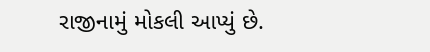રાજીનામું મોકલી આપ્યું છે.